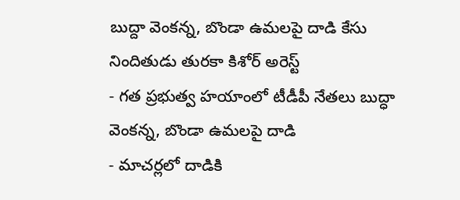బుద్దా వెంకన్న, బొండా ఉమలపై దాడి కేసు నిందితుడు తురకా కిశోర్ అరెస్ట్
- గత ప్రభుత్వ హయాంలో టీడీపీ నేతలు బుద్ధా వెంకన్న, బొండా ఉమలపై దాడి
- మాచర్లలో దాడికి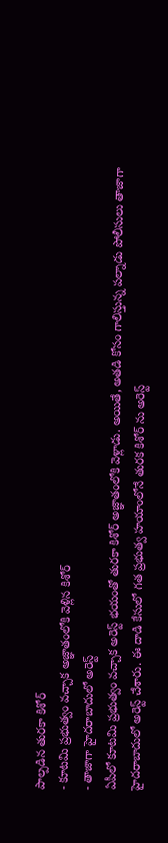పాల్పడిన తురకా కిశోర్
- కూటమి ప్రభుత్వం వచ్చాక అజ్ఞాతంలోకి వెళ్లిన కిశోర్
- తాజాగా హైదరాబాదులో అరెస్ట్
ఏపీలో కూటమి ప్రభుత్వం వచ్చాక అరెస్ట్ భయంతో తురకా కిశోర్ అజ్ఞాతంలోకి వెళ్లాడు. అయితే, అతడి కోసం గాలిస్తున్న పల్నాడు పోలీసులు తాజాగా హైదరాబాదులో అరెస్ట్ చేశారు. ఈ దాడి కేసులో గత ప్రభుత్వ హయాంలోనే తురక కిశోర్ ను అరెస్ట్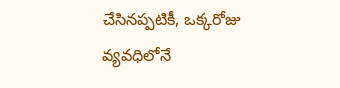చేసినప్పటికీ, ఒక్కరోజు వ్యవధిలోనే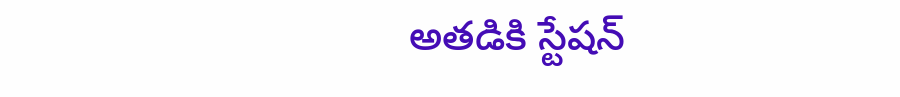అతడికి స్టేషన్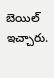బెయిల్ ఇచ్చారు.